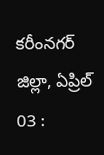కరీంనగర్ జిల్లా, ఏప్రిల్ 03 :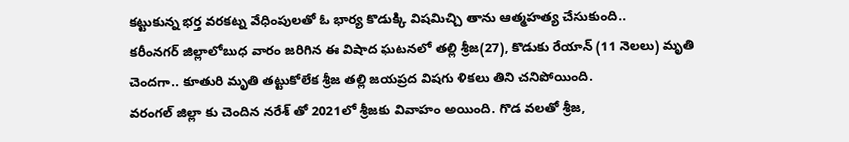కట్టుకున్న భర్త వరకట్న వేధింపులతో ఓ భార్య కొడుక్కి విషమిచ్చి తాను ఆత్మహత్య చేసుకుంది..
కరీంనగర్ జిల్లాలోబుధ వారం జరిగిన ఈ విషాద ఘటనలో తల్లి శ్రీజ(27), కొడుకు రేయాన్ (11 నెలలు) మృతి చెందగా.. కూతురి మృతి తట్టుకోలేక శ్రీజ తల్లి జయప్రద విషగు ళికలు తిని చనిపోయింది.
వరంగల్ జిల్లా కు చెందిన నరేశ్ తో 2021లో శ్రీజకు వివాహం అయింది. గొడ వలతో శ్రీజ,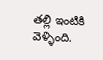తల్లి ఇంటికి వెళ్ళింది.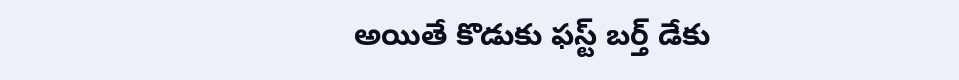అయితే కొడుకు ఫస్ట్ బర్త్ డేకు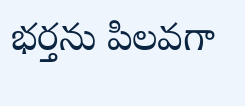భర్తను పిలవగా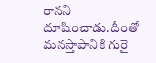రానని దూషించాడు.దీంతో మనస్తాపానికి గురై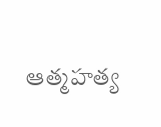ఆత్మహత్య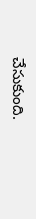చేసుకుంది.